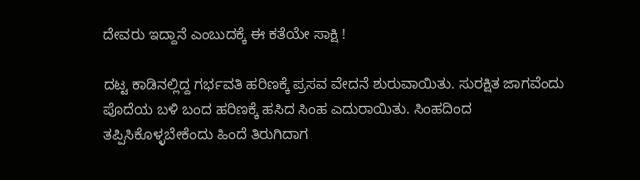ದೇವರು ಇದ್ದಾನೆ ಎಂಬುದಕ್ಕೆ ಈ ಕತೆಯೇ ಸಾಕ್ಷಿ !

ದಟ್ಟ ಕಾಡಿನಲ್ಲಿದ್ದ ಗರ್ಭವತಿ ಹರಿಣಕ್ಕೆ ಪ್ರಸವ ವೇದನೆ ಶುರುವಾಯಿತು. ಸುರಕ್ಷಿತ ಜಾಗವೆಂದು ಪೊದೆಯ ಬಳಿ ಬಂದ ಹರಿಣಕ್ಕೆ ಹಸಿದ ಸಿಂಹ ಎದುರಾಯಿತು. ಸಿಂಹದಿಂದ ತಪ್ಪಿಸಿಕೊಳ್ಳಬೇಕೆಂದು ಹಿಂದೆ ತಿರುಗಿದಾಗ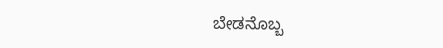ಬೇಡನೊಬ್ಬ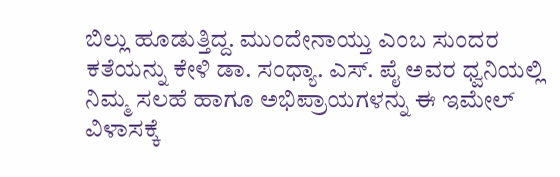ಬಿಲ್ಲು ಹೂಡುತ್ತಿದ್ದ. ಮುಂದೇನಾಯ್ತು ಎಂಬ ಸುಂದರ ಕತೆಯನ್ನು ಕೇಳಿ ಡಾ. ಸಂಧ್ಯಾ. ಎಸ್. ಪೈ ಅವರ ಧ್ವನಿಯಲ್ಲಿ ನಿಮ್ಮ ಸಲಹೆ ಹಾಗೂ ಅಭಿಪ್ರಾಯಗಳನ್ನು ಈ ಇಮೇಲ್ ವಿಳಾಸಕ್ಕೆ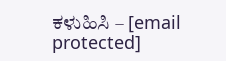ಕಳುಹಿಸಿ – [email protected]